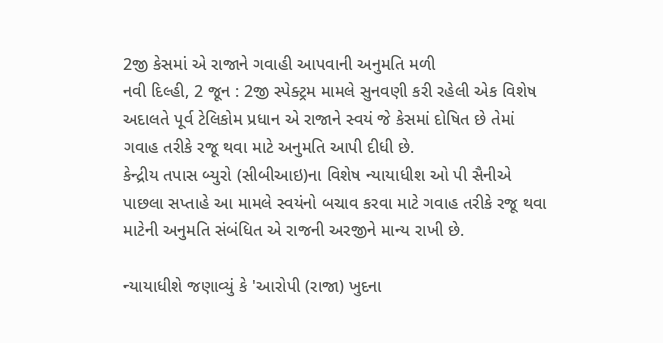2જી કેસમાં એ રાજાને ગવાહી આપવાની અનુમતિ મળી
નવી દિલ્હી, 2 જૂન : 2જી સ્પેક્ટ્રમ મામલે સુનવણી કરી રહેલી એક વિશેષ અદાલતે પૂર્વ ટેલિકોમ પ્રધાન એ રાજાને સ્વયં જે કેસમાં દોષિત છે તેમાં ગવાહ તરીકે રજૂ થવા માટે અનુમતિ આપી દીધી છે.
કેન્દ્રીય તપાસ બ્યુરો (સીબીઆઇ)ના વિશેષ ન્યાયાધીશ ઓ પી સૈનીએ પાછલા સપ્તાહે આ મામલે સ્વયંનો બચાવ કરવા માટે ગવાહ તરીકે રજૂ થવા માટેની અનુમતિ સંબંધિત એ રાજની અરજીને માન્ય રાખી છે.

ન્યાયાધીશે જણાવ્યું કે 'આરોપી (રાજા) ખુદના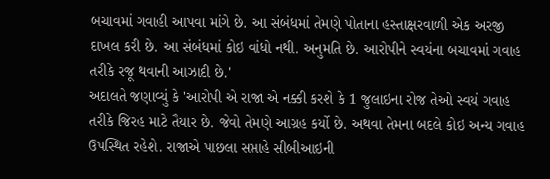બચાવમાં ગવાહી આપવા માંગે છે. આ સંબંધમાં તેમણે પોતાના હસ્તાક્ષરવાળી એક અરજી દાખલ કરી છે. આ સંબંધમાં કોઇ વાંધો નથી. અનુમતિ છે. આરોપીને સ્વયંના બચાવમાં ગવાહ તરીકે રજૂ થવાની આઝાદી છે.'
અદાલતે જણાવ્યું કે 'આરોપી એ રાજા એ નક્કી કરશે કે 1 જુલાઇના રોજ તેઓ સ્વયં ગવાહ તરીકે જિરહ માટે તૈયાર છે. જેવો તેમણે આગ્રહ કર્યો છે. અથવા તેમના બદલે કોઇ અન્ય ગવાહ ઉપસ્થિત રહેશે. રાજાએ પાછલા સપ્તાહે સીબીઆઇની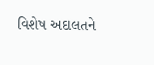વિશેષ અદાલતને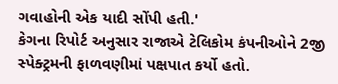ગવાહોની એક યાદી સોંપી હતી.'
કેગના રિપોર્ટ અનુસાર રાજાએ ટેલિકોમ કંપનીઓને 2જી સ્પેક્ટ્રમની ફાળવણીમાં પક્ષપાત કર્યો હતો.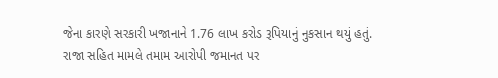જેના કારણે સરકારી ખજાનાને 1.76 લાખ કરોડ રૂપિયાનું નુકસાન થયું હતું. રાજા સહિત મામલે તમામ આરોપી જમાનત પર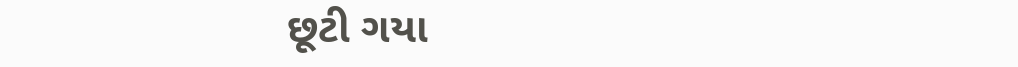છૂટી ગયા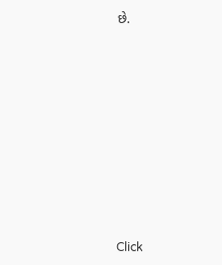છે.












Click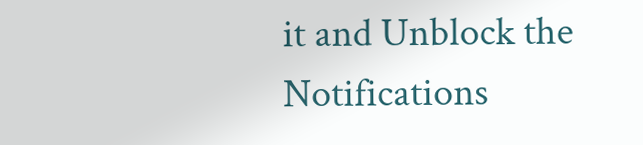it and Unblock the Notifications